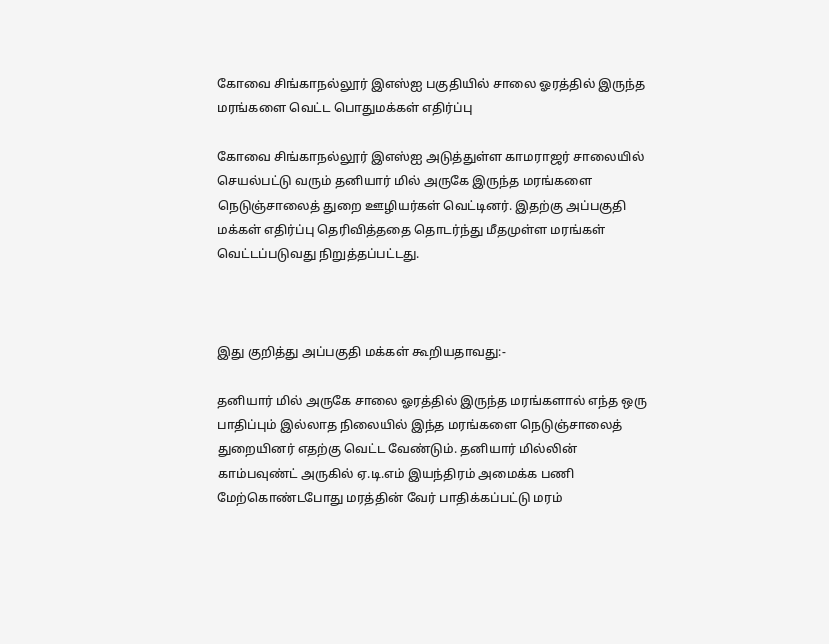கோவை சிங்காநல்லூர் இஎஸ்ஐ பகுதியில் சாலை ஓரத்தில் இருந்த மரங்களை வெட்ட பொதுமக்கள் எதிர்ப்பு

கோவை சிங்காநல்லூர் இஎஸ்ஐ அடுத்துள்ள காமராஜர் சாலையில் செயல்பட்டு வரும் தனியார் மில் அருகே இருந்த மரங்களை நெடுஞ்சாலைத் துறை ஊழியர்கள் வெட்டினர். இதற்கு அப்பகுதி மக்கள் எதிர்ப்பு தெரிவித்ததை தொடர்ந்து மீதமுள்ள மரங்கள் வெட்டப்படுவது நிறுத்தப்பட்டது.



இது குறித்து அப்பகுதி மக்கள் கூறியதாவது:-

தனியார் மில் அருகே சாலை ஓரத்தில் இருந்த மரங்களால் எந்த ஒரு பாதிப்பும் இல்லாத நிலையில் இந்த மரங்களை நெடுஞ்சாலைத் துறையினர் எதற்கு வெட்ட வேண்டும். தனியார் மில்லின் காம்பவுண்ட் அருகில் ஏ.டி.எம் இயந்திரம் அமைக்க பணி மேற்கொண்டபோது மரத்தின் வேர் பாதிக்கப்பட்டு மரம்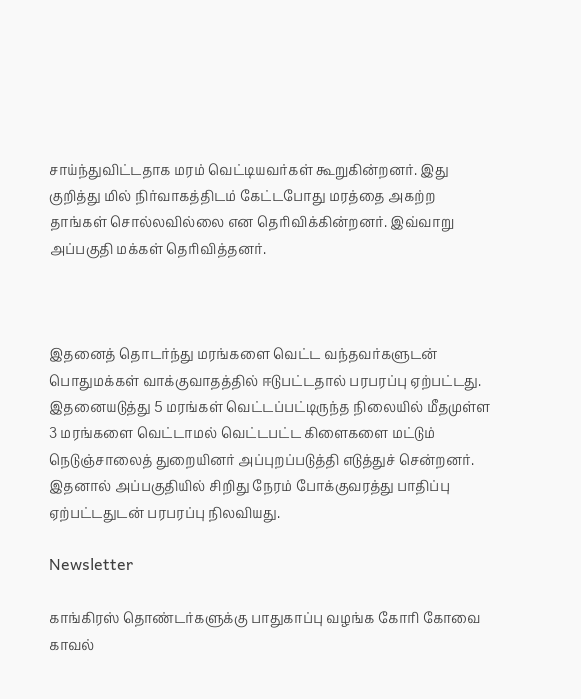சாய்ந்துவிட்டதாக மரம் வெட்டியவர்கள் கூறுகின்றனர். இது குறித்து மில் நிர்வாகத்திடம் கேட்டபோது மரத்தை அகற்ற தாங்கள் சொல்லவில்லை என தெரிவிக்கின்றனர். இவ்வாறு அப்பகுதி மக்கள் தெரிவித்தனர்.



இதனைத் தொடர்ந்து மரங்களை வெட்ட வந்தவர்களுடன் பொதுமக்கள் வாக்குவாதத்தில் ஈடுபட்டதால் பரபரப்பு ஏற்பட்டது. இதனையடுத்து 5 மரங்கள் வெட்டப்பட்டிருந்த நிலையில் மீதமுள்ள 3 மரங்களை வெட்டாமல் வெட்டபட்ட கிளைகளை மட்டும் நெடுஞ்சாலைத் துறையினர் அப்புறப்படுத்தி எடுத்துச் சென்றனர். இதனால் அப்பகுதியில் சிறிது நேரம் போக்குவரத்து பாதிப்பு ஏற்பட்டதுடன் பரபரப்பு நிலவியது.

Newsletter

காங்கிரஸ் தொண்டர்களுக்கு பாதுகாப்பு வழங்க கோரி கோவை காவல்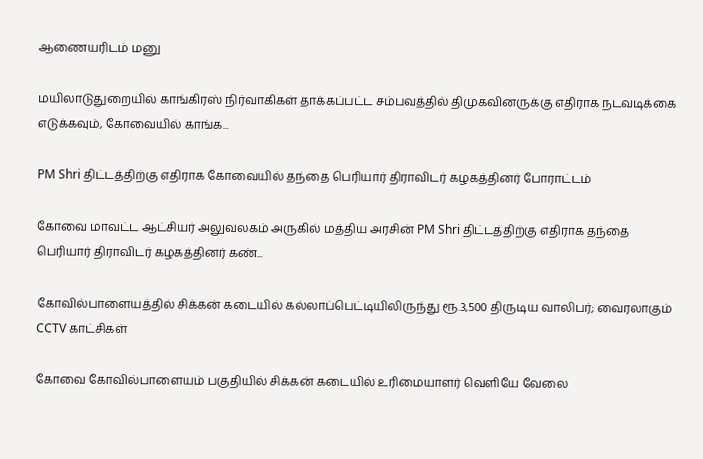ஆணையரிடம் மனு

மயிலாடுதுறையில் காங்கிரஸ் நிர்வாகிகள் தாக்கப்பட்ட சம்பவத்தில் திமுகவினருக்கு எதிராக நடவடிக்கை எடுக்கவும், கோவையில் காங்க...

PM Shri திட்டத்திற்கு எதிராக கோவையில் தந்தை பெரியார் திராவிடர் கழகத்தினர் போராட்டம்

கோவை மாவட்ட ஆட்சியர் அலுவலகம் அருகில் மத்திய அரசின் PM Shri திட்டத்திற்கு எதிராக தந்தை பெரியார் திராவிடர் கழகத்தினர் கண்...

கோவில்பாளையத்தில் சிக்கன் கடையில் கல்லாப்பெட்டியிலிருந்து ரூ.3,500 திருடிய வாலிபர்; வைரலாகும் CCTV காட்சிகள்

கோவை கோவில்பாளையம் பகுதியில் சிக்கன் கடையில் உரிமையாளர் வெளியே வேலை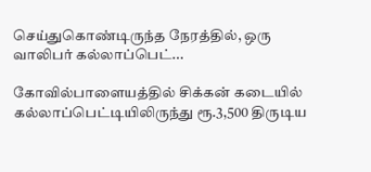செய்துகொண்டிருந்த நேரத்தில், ஒரு வாலிபர் கல்லாப்பெட்...

கோவில்பாளையத்தில் சிக்கன் கடையில் கல்லாப்பெட்டியிலிருந்து ரூ.3,500 திருடிய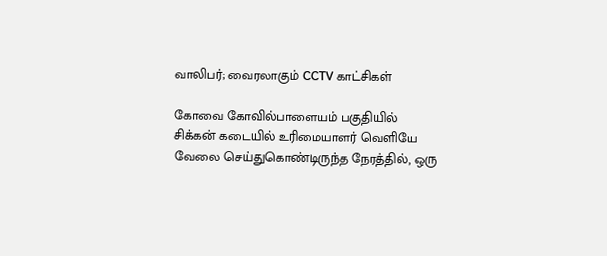வாலிபர்; வைரலாகும் CCTV காட்சிகள்

கோவை கோவில்பாளையம் பகுதியில் சிக்கன் கடையில் உரிமையாளர் வெளியே வேலை செய்துகொண்டிருந்த நேரத்தில், ஒரு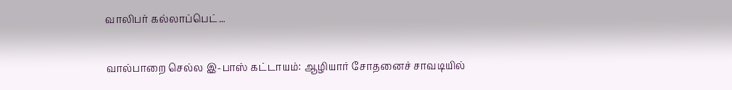வாலிபர் கல்லாப்பெட்...

வால்பாறை செல்ல இ-பாஸ் கட்டாயம்: ஆழியார் சோதனைச் சாவடியில்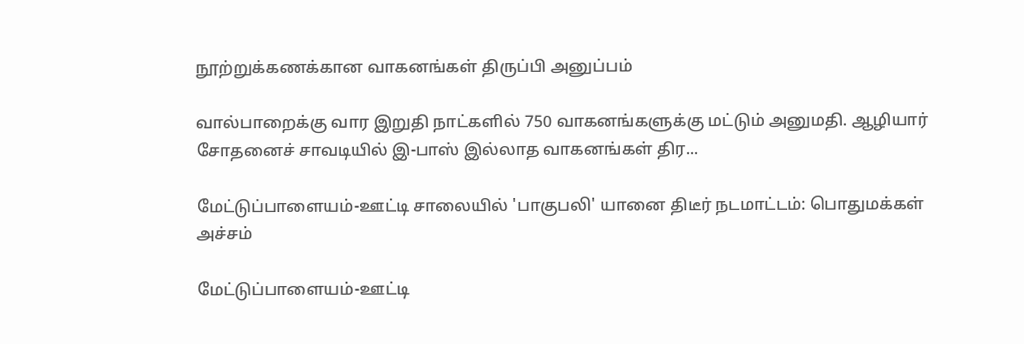நூற்றுக்கணக்கான வாகனங்கள் திருப்பி அனுப்பம்

வால்பாறைக்கு வார இறுதி நாட்களில் 750 வாகனங்களுக்கு மட்டும் அனுமதி. ஆழியார் சோதனைச் சாவடியில் இ-பாஸ் இல்லாத வாகனங்கள் திர...

மேட்டுப்பாளையம்-ஊட்டி சாலையில் 'பாகுபலி' யானை திடீர் நடமாட்டம்: பொதுமக்கள் அச்சம்

மேட்டுப்பாளையம்-ஊட்டி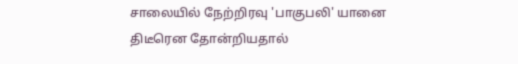சாலையில் நேற்றிரவு 'பாகுபலி' யானை திடீரென தோன்றியதால்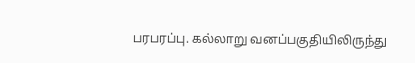பரபரப்பு. கல்லாறு வனப்பகுதியிலிருந்து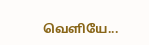வெளியே...